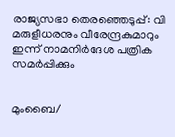രാജ്യസഭാ തെരഞ്ഞെടുപ്പ്: വി മരുളീധരനും വീരേന്ദ്രകുമാറും ഇന്ന് നാമനിര്‍ദേശ പത്രിക സമര്‍പ്പിക്കും


മുംബൈ/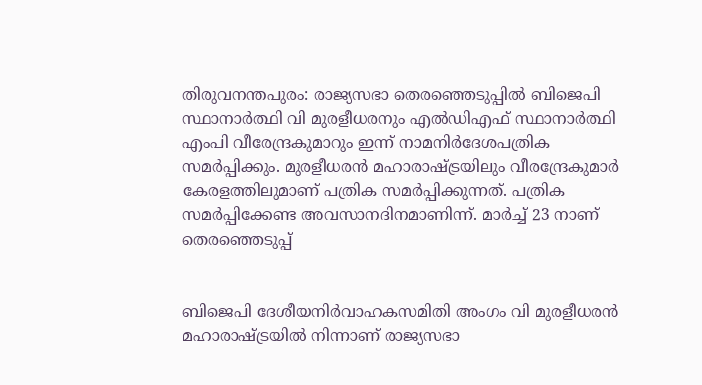തിരുവനന്തപുരം: രാജ്യസഭാ തെരഞ്ഞെടുപ്പില്‍ ബിജെപി സ്ഥാനാര്‍ത്ഥി വി മുരളീധരനും എല്‍ഡിഎഫ് സ്ഥാനാര്‍ത്ഥി എംപി വീരേന്ദ്രകുമാറും ഇന്ന് നാമനിര്‍ദേശപത്രിക സമര്‍പ്പിക്കും. മുരളീധരന്‍ മഹാരാഷ്ട്രയിലും വീരന്ദ്രേകുമാര്‍ കേരളത്തിലുമാണ് പത്രിക സമര്‍പ്പിക്കുന്നത്. പത്രിക സമര്‍പ്പിക്കേണ്ട അവസാനദിനമാണിന്ന്. മാര്‍ച്ച്‌ 23 നാണ് തെരഞ്ഞെടുപ്പ്


ബിജെപി ദേശീയനിര്‍വാഹകസമിതി അംഗം വി മുരളീധരന്‍ മഹാരാഷ്ട്രയില്‍ നിന്നാണ് രാജ്യസഭാ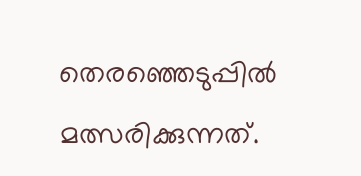തെരഞ്ഞെടുപ്പില്‍ മത്സരിക്കുന്നത്.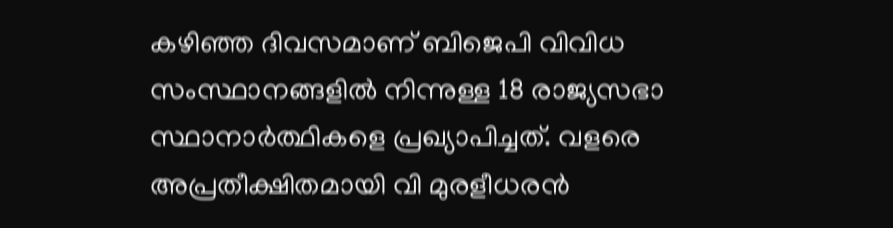കഴിഞ്ഞ ദിവസമാണ് ബിജെപി വിവിധ സംസ്ഥാനങ്ങളില്‍ നിന്നുള്ള 18 രാജ്യസഭാ സ്ഥാനാര്‍ത്ഥികളെ പ്രഖ്യാപിച്ചത്. വളരെ അപ്രതീക്ഷിതമായി വി മുരളീധരന്‍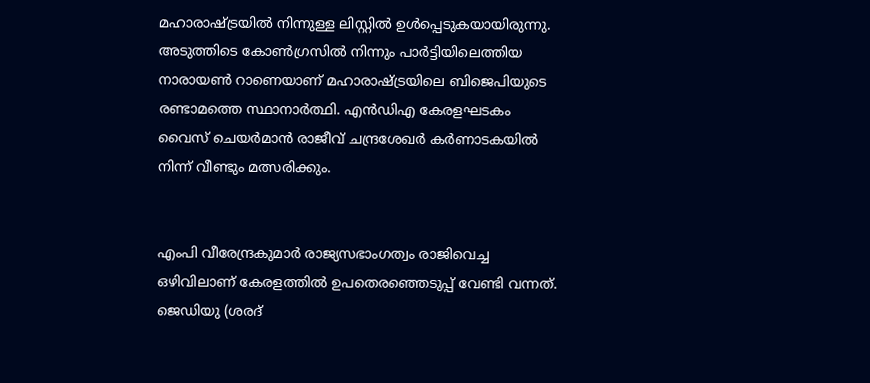മഹാരാഷ്ട്രയില്‍ നിന്നുള്ള ലിസ്റ്റില്‍ ഉള്‍പ്പെടുകയായിരുന്നു. അടുത്തിടെ കോണ്‍ഗ്രസില്‍ നിന്നും പാര്‍ട്ടിയിലെത്തിയ നാരായണ്‍ റാണെയാണ് മഹാരാഷ്ട്രയിലെ ബിജെപിയുടെ രണ്ടാമത്തെ സ്ഥാനാര്‍ത്ഥി. എന്‍ഡിഎ കേരളഘടകം വൈസ് ചെയര്‍മാന്‍ രാജീവ് ചന്ദ്രശേഖര്‍ കര്‍ണാടകയില്‍ നിന്ന് വീണ്ടും മത്സരിക്കും.


എംപി വീരേന്ദ്രകുമാര്‍ രാജ്യസഭാംഗത്വം രാജിവെച്ച ഒഴിവിലാണ് കേരളത്തില്‍ ഉപതെരഞ്ഞെടുപ്പ് വേണ്ടി വന്നത്. ജെഡിയു (ശരദ്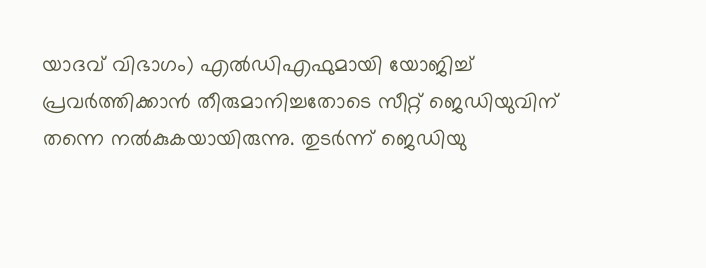യാദവ് വിഭാഗം) എല്‍ഡിഎഫുമായി യോജിച്ച്‌ പ്രവര്‍ത്തിക്കാന്‍ തീരുമാനിച്ചതോടെ സീറ്റ് ജെഡിയുവിന് തന്നെ നല്‍കുകയായിരുന്നു. തുടര്‍ന്ന് ജെഡിയു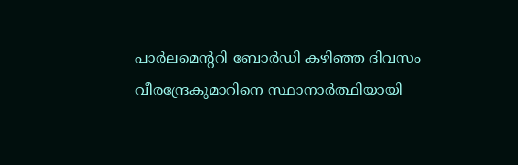പാര്‍ലമെന്ററി ബോര്‍ഡി കഴിഞ്ഞ ദിവസം വീരന്ദ്രേകുമാറിനെ സ്ഥാനാര്‍ത്ഥിയായി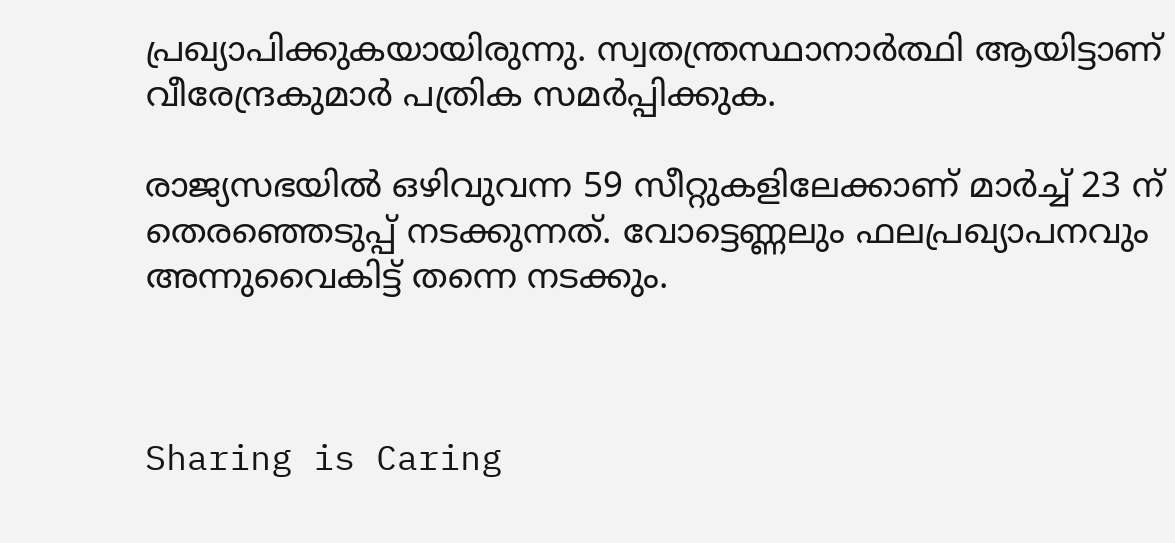പ്രഖ്യാപിക്കുകയായിരുന്നു. സ്വതന്ത്രസ്ഥാനാര്‍ത്ഥി ആയിട്ടാണ് വീരേന്ദ്രകുമാര്‍ പത്രിക സമര്‍പ്പിക്കുക.

രാജ്യസഭയില്‍ ഒഴിവുവന്ന 59 സീറ്റുകളിലേക്കാണ് മാര്‍ച്ച്‌ 23 ന് തെരഞ്ഞെടുപ്പ് നടക്കുന്നത്. വോട്ടെണ്ണലും ഫലപ്രഖ്യാപനവും അന്നുവൈകിട്ട് തന്നെ നടക്കും.



Sharing is Caring